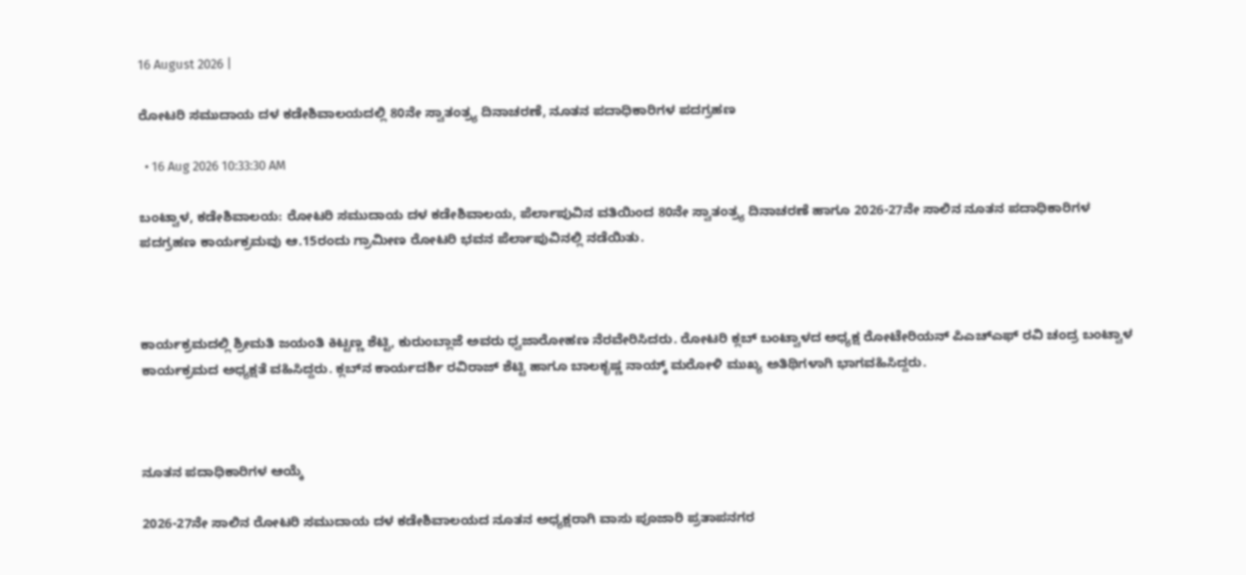16 August 2026 |

ರೋಟರಿ ಸಮುದಾಯ ದಳ ಕಡೇಶಿವಾಲಯದಲ್ಲಿ 80ನೇ ಸ್ವಾತಂತ್ರ್ಯ ದಿನಾಚರಣೆ, ನೂತನ ಪದಾಧಿಕಾರಿಗಳ ಪದಗ್ರಹಣ

  • 16 Aug 2026 10:33:30 AM

ಬಂಟ್ವಾಳ, ಕಡೇಶಿವಾಲಯ: ರೋಟರಿ ಸಮುದಾಯ ದಳ ಕಡೇಶಿವಾಲಯ, ಪೆರ್ಲಾಪುವಿನ ವತಿಯಿಂದ 80ನೇ ಸ್ವಾತಂತ್ರ್ಯ ದಿನಾಚರಣೆ ಹಾಗೂ 2026-27ನೇ ಸಾಲಿನ ನೂತನ ಪದಾಧಿಕಾರಿಗಳ ಪದಗ್ರಹಣ ಕಾರ್ಯಕ್ರಮವು ಆ.15ರಂದು ಗ್ರಾಮೀಣ ರೋಟರಿ ಭವನ ಪೆರ್ಲಾಪುವಿನಲ್ಲಿ ನಡೆಯಿತು.



ಕಾರ್ಯಕ್ರಮದಲ್ಲಿ ಶ್ರೀಮತಿ ಜಯಂತಿ ಕಿಟ್ಟಣ್ಣ ಶೆಟ್ಟಿ, ಕುರುಂಬ್ಲಾಜೆ ಅವರು ಧ್ವಜಾರೋಹಣ ನೆರವೇರಿಸಿದರು. ರೋಟರಿ ಕ್ಲಬ್ ಬಂಟ್ವಾಳದ ಅಧ್ಯಕ್ಷ ರೋಟೇರಿಯನ್ ಪಿಎಚ್‌ಎಫ್ ರವಿ ಚಂದ್ರ ಬಂಟ್ವಾಳ ಕಾರ್ಯಕ್ರಮದ ಅಧ್ಯಕ್ಷತೆ ವಹಿಸಿದ್ದರು. ಕ್ಲಬ್‌ನ ಕಾರ್ಯದರ್ಶಿ ರವಿರಾಜ್ ಶೆಟ್ಟಿ ಹಾಗೂ ಬಾಲಕೃಷ್ಣ ನಾಯ್ಕ್ ಮರೋಳಿ ಮುಖ್ಯ ಅತಿಥಿಗಳಾಗಿ ಭಾಗವಹಿಸಿದ್ದರು.



ನೂತನ ಪದಾಧಿಕಾರಿಗಳ ಆಯ್ಕೆ

2026-27ನೇ ಸಾಲಿನ ರೋಟರಿ ಸಮುದಾಯ ದಳ ಕಡೇಶಿವಾಲಯದ ನೂತನ ಅಧ್ಯಕ್ಷರಾಗಿ ವಾಸು ಪೂಜಾರಿ ಪ್ರತಾಪನಗರ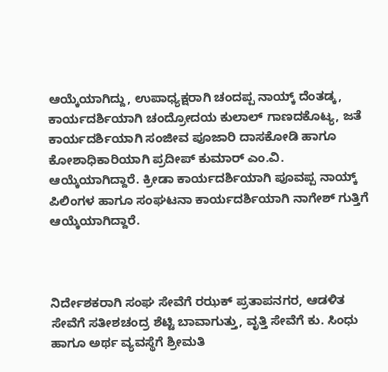ಆಯ್ಕೆಯಾಗಿದ್ದು, ಉಪಾಧ್ಯಕ್ಷರಾಗಿ ಚಂದಪ್ಪ ನಾಯ್ಕ್ ದೆಂತಡ್ಕ, ಕಾರ್ಯದರ್ಶಿಯಾಗಿ ಚಂದ್ರೋದಯ ಕುಲಾಲ್ ಗಾಣದಕೊಟ್ಯ, ಜತೆ ಕಾರ್ಯದರ್ಶಿಯಾಗಿ ಸಂಜೀವ ಪೂಜಾರಿ ದಾಸಕೋಡಿ ಹಾಗೂ ಕೋಶಾಧಿಕಾರಿಯಾಗಿ ಪ್ರದೀಪ್ ಕುಮಾರ್ ಎಂ.ವಿ. ಆಯ್ಕೆಯಾಗಿದ್ದಾರೆ. ಕ್ರೀಡಾ ಕಾರ್ಯದರ್ಶಿಯಾಗಿ ಪೂವಪ್ಪ ನಾಯ್ಕ್ ಪಿಲಿಂಗಳ ಹಾಗೂ ಸಂಘಟನಾ ಕಾರ್ಯದರ್ಶಿಯಾಗಿ ನಾಗೇಶ್ ಗುತ್ತಿಗೆ ಆಯ್ಕೆಯಾಗಿದ್ದಾರೆ.



ನಿರ್ದೇಶಕರಾಗಿ ಸಂಘ ಸೇವೆಗೆ ರಝಕ್ ಪ್ರತಾಪನಗರ, ಆಡಳಿತ ಸೇವೆಗೆ ಸತೀಶಚಂದ್ರ ಶೆಟ್ಟಿ ಬಾವಾಗುತ್ತು, ವೃತ್ತಿ ಸೇವೆಗೆ ಕು. ಸಿಂಧು ಹಾಗೂ ಅರ್ಥ ವ್ಯವಸ್ಥೆಗೆ ಶ್ರೀಮತಿ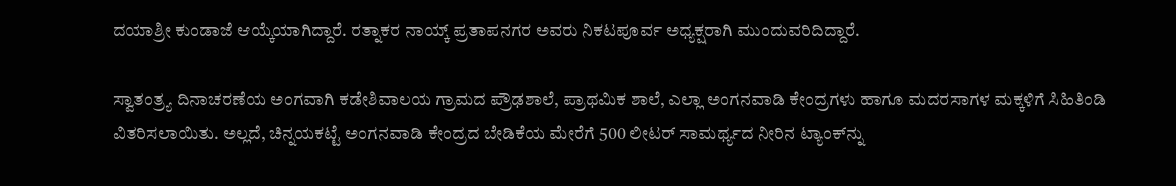ದಯಾಶ್ರೀ ಕುಂಡಾಜೆ ಆಯ್ಕೆಯಾಗಿದ್ದಾರೆ. ರತ್ನಾಕರ ನಾಯ್ಕ್ ಪ್ರತಾಪನಗರ ಅವರು ನಿಕಟಪೂರ್ವ ಅಧ್ಯಕ್ಷರಾಗಿ ಮುಂದುವರಿದಿದ್ದಾರೆ.

ಸ್ವಾತಂತ್ರ್ಯ ದಿನಾಚರಣೆಯ ಅಂಗವಾಗಿ ಕಡೇಶಿವಾಲಯ ಗ್ರಾಮದ ಪ್ರೌಢಶಾಲೆ, ಪ್ರಾಥಮಿಕ ಶಾಲೆ, ಎಲ್ಲಾ ಅಂಗನವಾಡಿ ಕೇಂದ್ರಗಳು ಹಾಗೂ ಮದರಸಾಗಳ ಮಕ್ಕಳಿಗೆ ಸಿಹಿತಿಂಡಿ ವಿತರಿಸಲಾಯಿತು. ಅಲ್ಲದೆ, ಚಿನ್ನಯಕಟ್ಟೆ ಅಂಗನವಾಡಿ ಕೇಂದ್ರದ ಬೇಡಿಕೆಯ ಮೇರೆಗೆ 500 ಲೀಟರ್ ಸಾಮರ್ಥ್ಯದ ನೀರಿನ ಟ್ಯಾಂಕ್‌ನ್ನು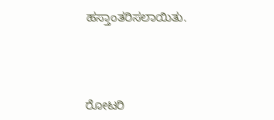ಹಸ್ತಾಂತರಿಸಲಾಯಿತು.



ರೋಟರಿ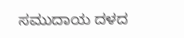ಸಮುದಾಯ ದಳದ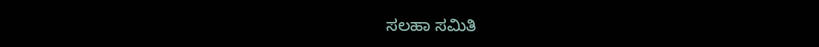ಸಲಹಾ ಸಮಿತಿ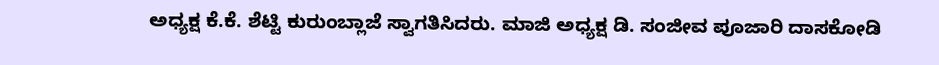ಅಧ್ಯಕ್ಷ ಕೆ.ಕೆ. ಶೆಟ್ಟಿ ಕುರುಂಬ್ಲಾಜೆ ಸ್ವಾಗತಿಸಿದರು. ಮಾಜಿ ಅಧ್ಯಕ್ಷ ಡಿ. ಸಂಜೀವ ಪೂಜಾರಿ ದಾಸಕೋಡಿ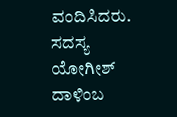ವಂದಿಸಿದರು. ಸದಸ್ಯ ಯೋಗೀಶ್ ದಾಳಿಂಬ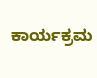ಕಾರ್ಯಕ್ರಮ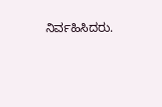ನಿರ್ವಹಿಸಿದರು.